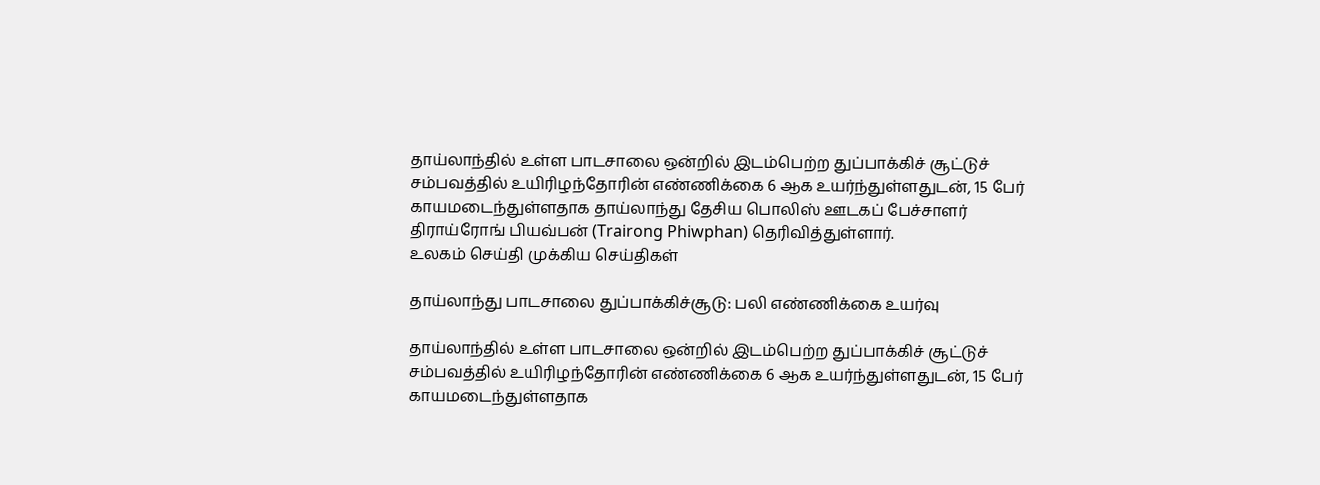தாய்லாந்தில் உள்ள பாடசாலை ஒன்றில் இடம்பெற்ற துப்பாக்கிச் சூட்டுச் சம்பவத்தில் உயிரிழந்தோரின் எண்ணிக்கை 6 ஆக உயர்ந்துள்ளதுடன், 15 பேர் காயமடைந்துள்ளதாக தாய்லாந்து தேசிய பொலிஸ் ஊடகப் பேச்சாளர் திராய்ரோங் பியவ்பன் (Trairong Phiwphan) தெரிவித்துள்ளார்.
உலகம் செய்தி முக்கிய செய்திகள்

தாய்லாந்து பாடசாலை துப்பாக்கிச்சூடு: பலி எண்ணிக்கை உயர்வு

தாய்லாந்தில் உள்ள பாடசாலை ஒன்றில் இடம்பெற்ற துப்பாக்கிச் சூட்டுச் சம்பவத்தில் உயிரிழந்தோரின் எண்ணிக்கை 6 ஆக உயர்ந்துள்ளதுடன், 15 பேர் காயமடைந்துள்ளதாக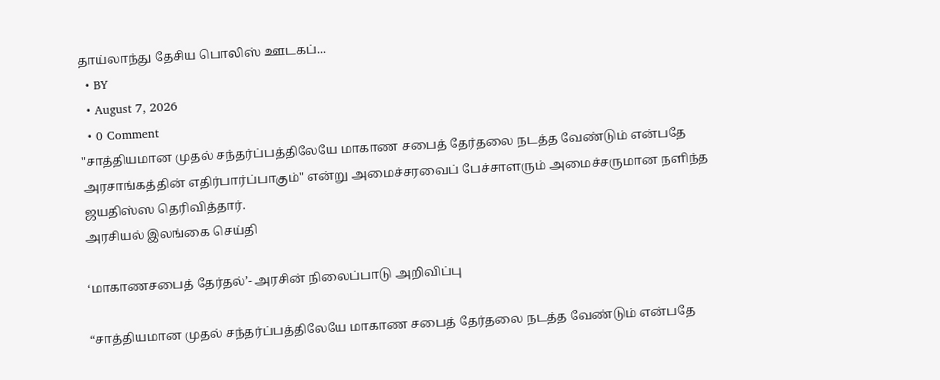தாய்லாந்து தேசிய பொலிஸ் ஊடகப்...
  • BY
  • August 7, 2026
  • 0 Comment
"சாத்தியமான முதல் சந்தர்ப்பத்திலேயே மாகாண சபைத் தேர்தலை நடத்த வேண்டும் என்பதே அரசாங்கத்தின் எதிர்பார்ப்பாகும்" என்று அமைச்சரவைப் பேச்சாளரும் அமைச்சருமான நளிந்த ஜயதிஸ்ஸ தெரிவித்தார்.
அரசியல் இலங்கை செய்தி

‘மாகாணசபைத் தேர்தல்’- அரசின் நிலைப்பாடு அறிவிப்பு

“சாத்தியமான முதல் சந்தர்ப்பத்திலேயே மாகாண சபைத் தேர்தலை நடத்த வேண்டும் என்பதே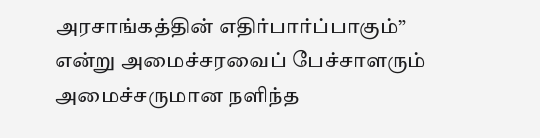அரசாங்கத்தின் எதிர்பார்ப்பாகும்” என்று அமைச்சரவைப் பேச்சாளரும் அமைச்சருமான நளிந்த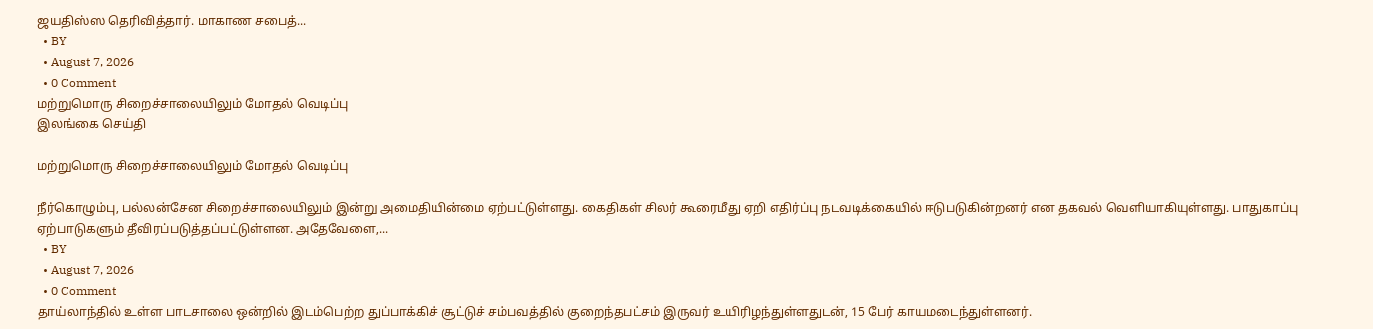ஜயதிஸ்ஸ தெரிவித்தார். மாகாண சபைத்...
  • BY
  • August 7, 2026
  • 0 Comment
மற்றுமொரு சிறைச்சாலையிலும் மோதல் வெடிப்பு
இலங்கை செய்தி

மற்றுமொரு சிறைச்சாலையிலும் மோதல் வெடிப்பு

நீர்கொழும்பு, பல்லன்சேன சிறைச்சாலையிலும் இன்று அமைதியின்மை ஏற்பட்டுள்ளது. கைதிகள் சிலர் கூரைமீது ஏறி எதிர்ப்பு நடவடிக்கையில் ஈடுபடுகின்றனர் என தகவல் வெளியாகியுள்ளது. பாதுகாப்பு ஏற்பாடுகளும் தீவிரப்படுத்தப்பட்டுள்ளன. அதேவேளை,...
  • BY
  • August 7, 2026
  • 0 Comment
தாய்லாந்தில் உள்ள பாடசாலை ஒன்றில் இடம்பெற்ற துப்பாக்கிச் சூட்டுச் சம்பவத்தில் குறைந்தபட்சம் இருவர் உயிரிழந்துள்ளதுடன், 15 பேர் காயமடைந்துள்ளனர்.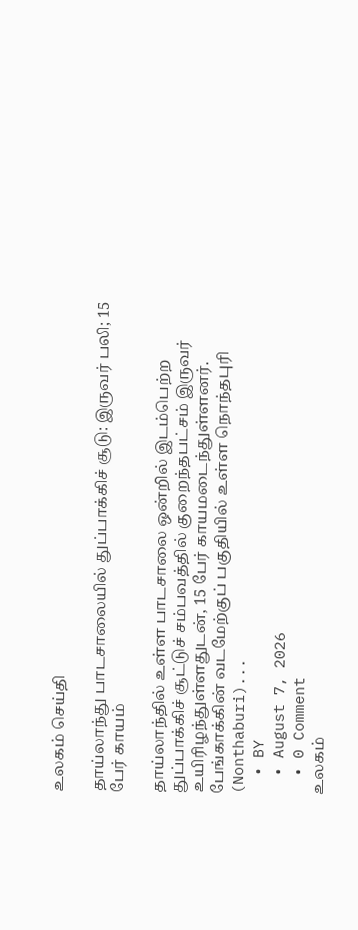உலகம் செய்தி

தாய்லாந்து பாடசாலையில் துப்பாக்கிச் சூடு: இருவர் பலி; 15 பேர் காயம்

தாய்லாந்தில் உள்ள பாடசாலை ஒன்றில் இடம்பெற்ற துப்பாக்கிச் சூட்டுச் சம்பவத்தில் குறைந்தபட்சம் இருவர் உயிரிழந்துள்ளதுடன், 15 பேர் காயமடைந்துள்ளனர். பேங்காக்கின் வடமேற்குப் பகுதியில் உள்ள நொந்தபுரி (Nonthaburi)...
  • BY
  • August 7, 2026
  • 0 Comment
உலகம்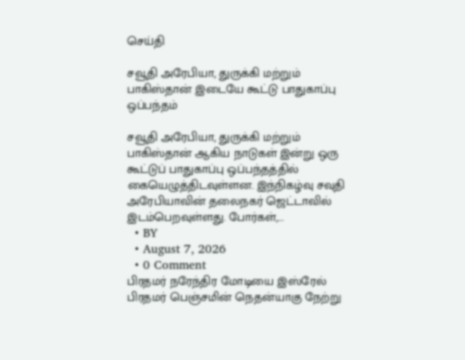செய்தி

சவூதி அரேபியா, துருக்கி மற்றும் பாகிஸ்தான் இடையே கூட்டு பாதுகாப்பு ஒப்பந்தம்

சவூதி அரேபியா, துருக்கி மற்றும் பாகிஸ்தான் ஆகிய நாடுகள் இன்று ஒரு கூட்டுப் பாதுகாப்பு ஒப்பந்தத்தில் கையெழுத்திடவுள்ளன. இந்நிகழ்வு சவுதி அரேபியாவின் தலைநகர் ஜெட்டாவில் இடம்பெறவுள்ளது. போர்கள்,...
  • BY
  • August 7, 2026
  • 0 Comment
பிரதமர் நரேந்திர மோடியை இஸ்ரேல் பிரதமர் பெஞ்சமின் நெதன்யாகு நேற்று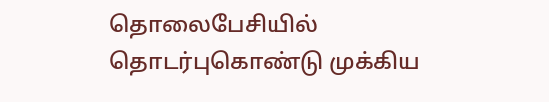தொலைபேசியில் தொடர்புகொண்டு முக்கிய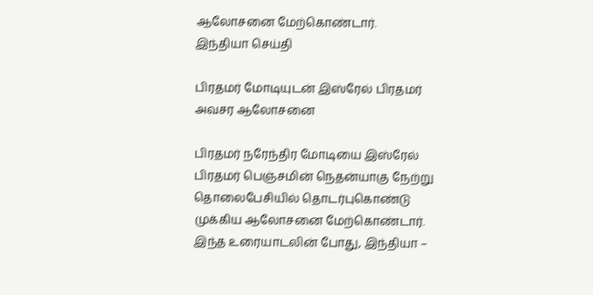ஆலோசனை மேற்கொண்டார்.
இந்தியா செய்தி

பிரதமர் மோடியுடன் இஸ்ரேல் பிரதமர் அவசர ஆலோசனை

பிரதமர் நரேந்திர மோடியை இஸ்ரேல் பிரதமர் பெஞ்சமின் நெதன்யாகு நேற்று தொலைபேசியில் தொடர்புகொண்டு முக்கிய ஆலோசனை மேற்கொண்டார். இந்த உரையாடலின் போது, இந்தியா –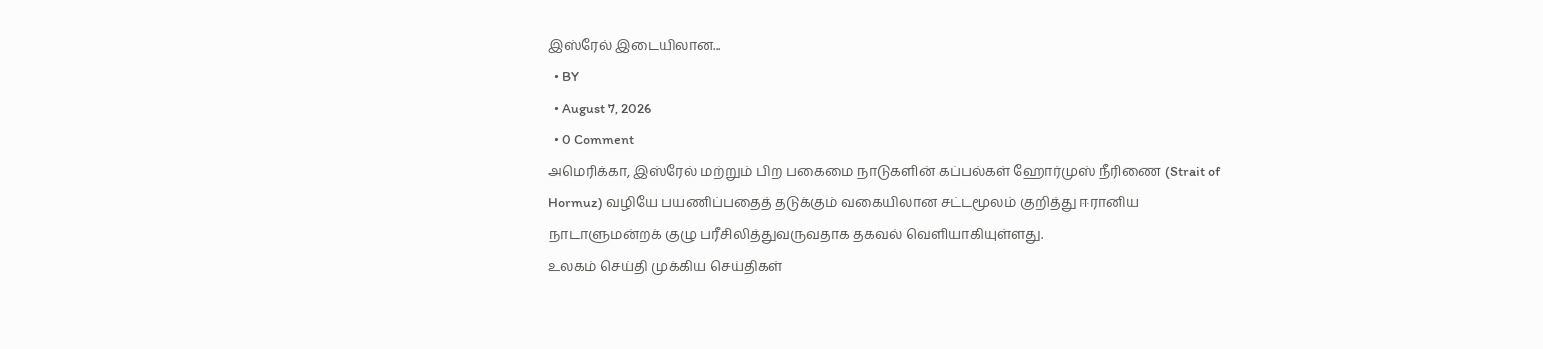இஸ்ரேல் இடையிலான...
  • BY
  • August 7, 2026
  • 0 Comment
அமெரிக்கா, இஸ்ரேல் மற்றும் பிற பகைமை நாடுகளின் கப்பல்கள் ஹோர்முஸ் நீரிணை (Strait of Hormuz) வழியே பயணிப்பதைத் தடுக்கும் வகையிலான சட்டமூலம் குறித்து ஈரானிய நாடாளுமன்றக் குழு பரீசிலித்துவருவதாக தகவல் வெளியாகியுள்ளது.
உலகம் செய்தி முக்கிய செய்திகள்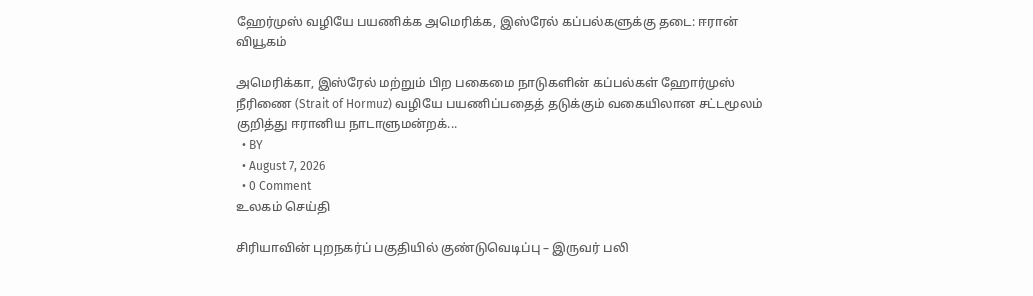ஹேர்முஸ் வழியே பயணிக்க அமெரிக்க, இஸ்ரேல் கப்பல்களுக்கு தடை: ஈரான் வியூகம்

அமெரிக்கா, இஸ்ரேல் மற்றும் பிற பகைமை நாடுகளின் கப்பல்கள் ஹோர்முஸ் நீரிணை (Strait of Hormuz) வழியே பயணிப்பதைத் தடுக்கும் வகையிலான சட்டமூலம் குறித்து ஈரானிய நாடாளுமன்றக்...
  • BY
  • August 7, 2026
  • 0 Comment
உலகம் செய்தி

சிரியாவின் புறநகர்ப் பகுதியில் குண்டுவெடிப்பு – இருவர் பலி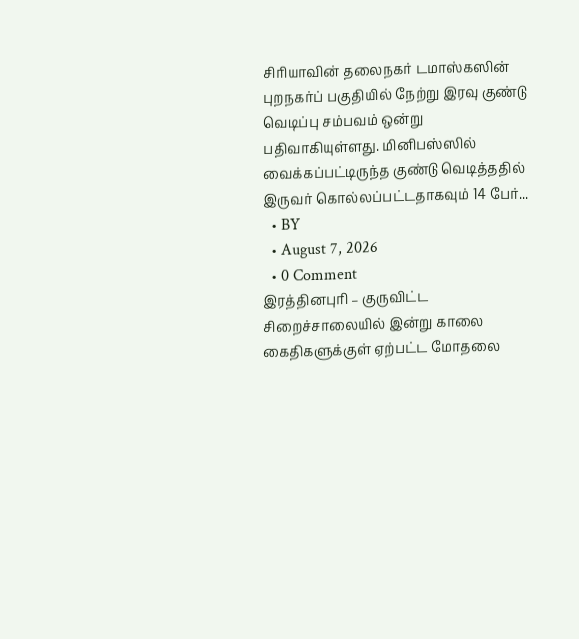சிரியாவின் தலைநகர் டமாஸ்கஸின் புறநகர்ப் பகுதியில் நேற்று இரவு குண்டு வெடிப்பு சம்பவம் ஒன்று பதிவாகியுள்ளது. மினிபஸ்ஸில் வைக்கப்பட்டிருந்த குண்டு வெடித்ததில் இருவர் கொல்லப்பட்டதாகவும் 14 பேர்...
  • BY
  • August 7, 2026
  • 0 Comment
இரத்தினபுரி – குருவிட்ட சிறைச்சாலையில் இன்று காலை கைதிகளுக்குள் ஏற்பட்ட மோதலை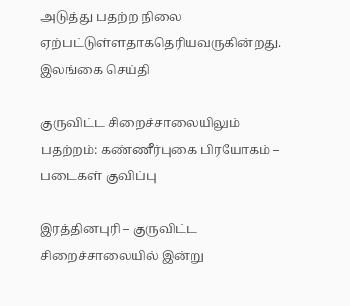அடுத்து பதற்ற நிலை ஏற்பட்டுள்ளதாகதெரியவருகின்றது.
இலங்கை செய்தி

குருவிட்ட சிறைச்சாலையிலும் பதற்றம்: கண்ணீர்புகை பிரயோகம் – படைகள் குவிப்பு

இரத்தினபுரி – குருவிட்ட சிறைச்சாலையில் இன்று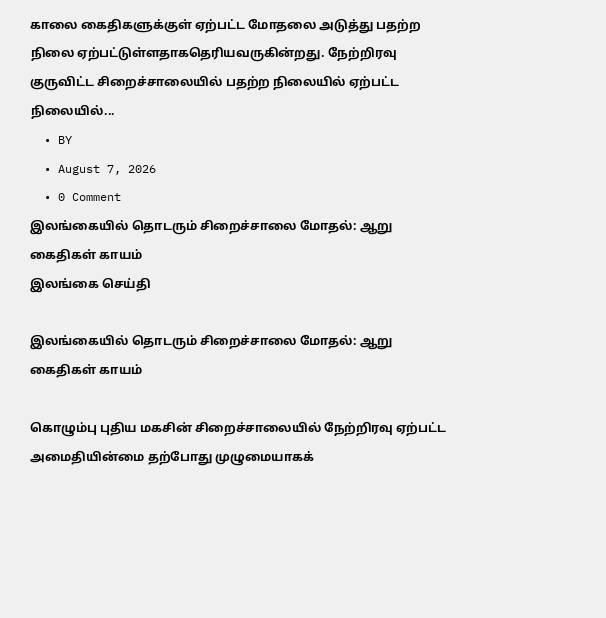காலை கைதிகளுக்குள் ஏற்பட்ட மோதலை அடுத்து பதற்ற நிலை ஏற்பட்டுள்ளதாகதெரியவருகின்றது. நேற்றிரவு குருவிட்ட சிறைச்சாலையில் பதற்ற நிலையில் ஏற்பட்ட நிலையில்...
  • BY
  • August 7, 2026
  • 0 Comment
இலங்கையில் தொடரும் சிறைச்சாலை மோதல்: ஆறு கைதிகள் காயம்
இலங்கை செய்தி

இலங்கையில் தொடரும் சிறைச்சாலை மோதல்: ஆறு கைதிகள் காயம்

கொழும்பு புதிய மகசின் சிறைச்சாலையில் நேற்றிரவு ஏற்பட்ட அமைதியின்மை தற்போது முழுமையாகக்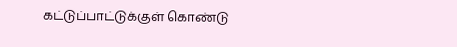கட்டுப்பாட்டுக்குள் கொண்டு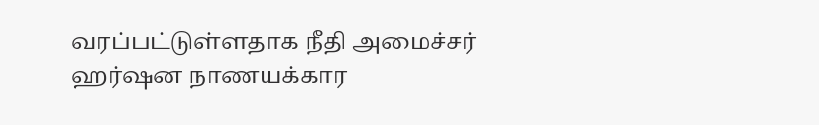வரப்பட்டுள்ளதாக நீதி அமைச்சர் ஹர்ஷன நாணயக்கார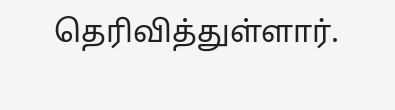தெரிவித்துள்ளார்.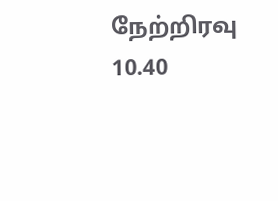நேற்றிரவு 10.40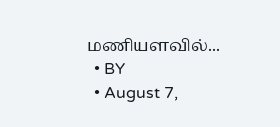மணியளவில்...
  • BY
  • August 7,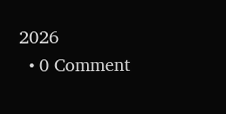2026
  • 0 Comment